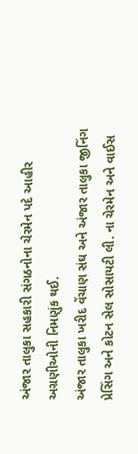અંજાર તાલુકા સહકારી સંગઠનોના ચેરમેન પદે આહીર અગ્રણીઓની નિમણુંક થઈ.
અંજાર તાલુકા ખરીદ વેંચાણ સંઘ અને અંજાર તાલુકા જીનિંગ પ્રેસિંગ અને કોટન સેલ સોસાયટી લી. ના ચેરમેન અને વાઈસ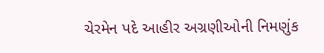ચેરમેન પદે આહીર અગ્રણીઓની નિમણુંક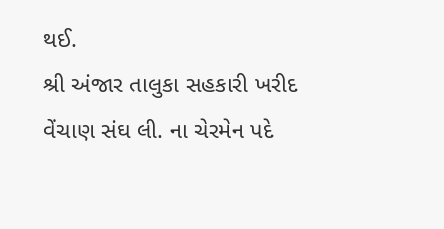થઈ.
શ્રી અંજાર તાલુકા સહકારી ખરીદ વેંચાણ સંઘ લી. ના ચેરમેન પદે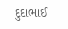દુદાભાઈ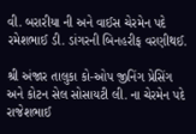વી. બરારીયા ની અને વાઈસ ચેરમેન પદે રમેશભાઈ ડી. ડાંગરની બિનહરીફ વરણીથઈ.

શ્રી અંજાર તાલુકા કો-ઓપ જીનિંગ પ્રેસિંગ અને કોટન સેલ સોસાયટી લી. ના ચેરમેન પદે રાજેશભાઈ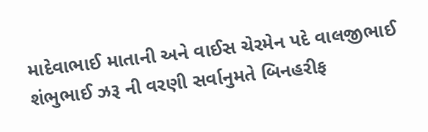માદેવાભાઈ માતાની અને વાઈસ ચેરમેન પદે વાલજીભાઈ શંભુભાઈ ઝરૂ ની વરણી સર્વાનુમતે બિનહરીફ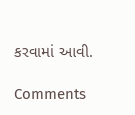કરવામાં આવી.

Comments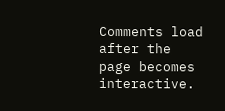Comments load after the page becomes interactive.